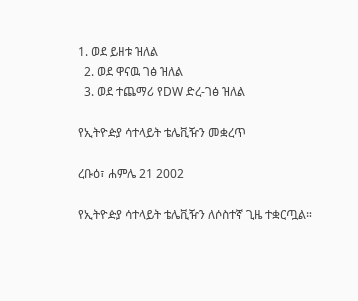1. ወደ ይዘቱ ዝለል
  2. ወደ ዋናዉ ገፅ ዝለል
  3. ወደ ተጨማሪ የDW ድረ-ገፅ ዝለል

የኢትዮዽያ ሳተላይት ቴሌቪዥን መቋረጥ

ረቡዕ፣ ሐምሌ 21 2002

የኢትዮዽያ ሳተላይት ቴሌቪዥን ለሶስተኛ ጊዜ ተቋርጧል።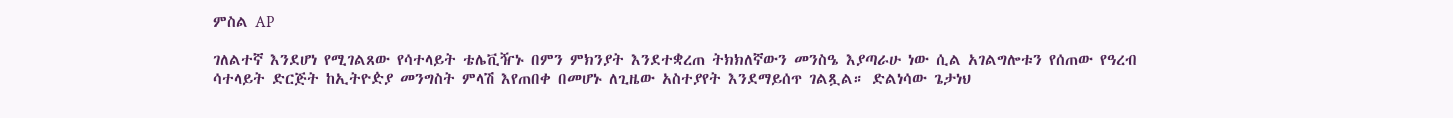ምስል AP

ገለልተኛ እንደሆነ የሚገልጸው የሳተላይት ቴሌቪዥኑ በምን ምክንያት እንደተቋረጠ ትክክለኛውን መንስዔ እያጣራሁ ነው ሲል አገልግሎቱን የሰጠው የዓረብ ሳተላይት ድርጅት ከኢትዮዽያ መንግስት ምላሽ እየጠበቀ በመሆኑ ለጊዜው አስተያየት እንደማይሰጥ ገልጿል። ድልነሳው ጌታነህ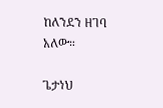ከለንደን ዘገባ አለው።

ጌታነህ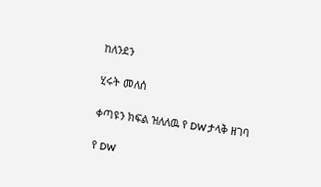ከለንደን

ሂሩት መለሰ

ቀጣዩን ክፍል ዝለለዉ የ DW ታላቅ ዘገባ

የ DW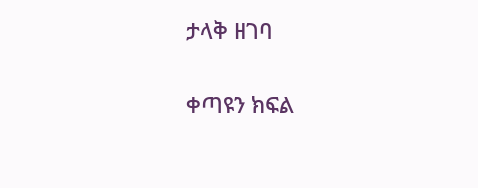ታላቅ ዘገባ

ቀጣዩን ክፍል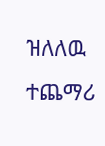ዝለለዉ ተጨማሪ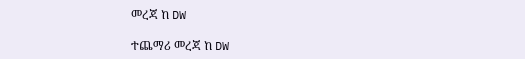መረጃ ከ DW

ተጨማሪ መረጃ ከ DW